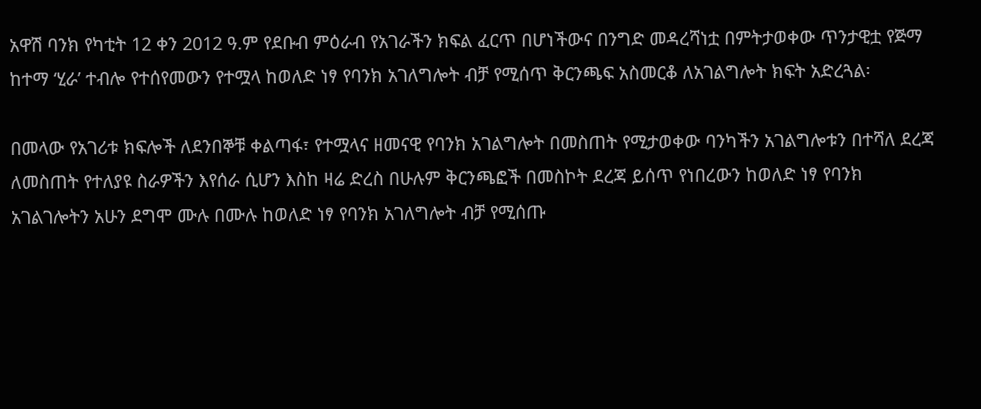አዋሽ ባንክ የካቲት 12 ቀን 2012 ዓ.ም የደቡብ ምዕራብ የአገራችን ክፍል ፈርጥ በሆነችውና በንግድ መዳረሻነቷ በምትታወቀው ጥንታዊቷ የጅማ ከተማ ‘ሂራ’ ተብሎ የተሰየመውን የተሟላ ከወለድ ነፃ የባንክ አገለግሎት ብቻ የሚሰጥ ቅርንጫፍ አስመርቆ ለአገልግሎት ክፍት አድረጓል፡

በመላው የአገሪቱ ክፍሎች ለደንበኞቹ ቀልጣፋ፣ የተሟላና ዘመናዊ የባንክ አገልግሎት በመስጠት የሚታወቀው ባንካችን አገልግሎቱን በተሻለ ደረጃ ለመስጠት የተለያዩ ስራዎችን እየሰራ ሲሆን እስከ ዛሬ ድረስ በሁሉም ቅርንጫፎች በመስኮት ደረጃ ይሰጥ የነበረውን ከወለድ ነፃ የባንክ አገልገሎትን አሁን ደግሞ ሙሉ በሙሉ ከወለድ ነፃ የባንክ አገለግሎት ብቻ የሚሰጡ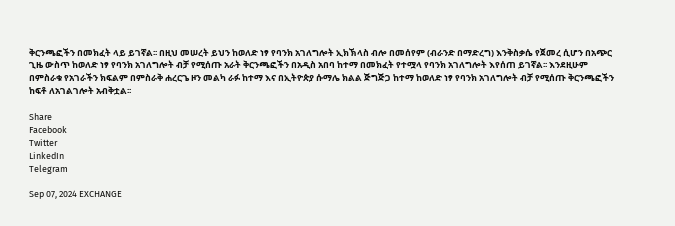ቅርንጫፎችን በመክፈት ላይ ይገኛል፡፡ በዚህ መሠረት ይህን ከወለድ ነፃ የባንክ አገለግሎት ኢክኽላስ ብሎ በመሰየም (ብራንድ በማድረግ) እንቅስቃሴ የጀመረ ሲሆን በአጭር ጊዜ ውስጥ ከወለድ ነፃ የባንክ አገለግሎት ብቻ የሚሰጡ አራት ቅርንጫፎችን በአዲስ አበባ ከተማ በመክፈት የተሟላ የባንክ አገለግሎት እየሰጠ ይገኛል፡፡ እንደዚሁም በምስራቁ የአገራችን ክፍልም በምስራቅ ሐረርጌ ዞን መልካ ራፉ ከተማ እና በኢትዮጵያ ሱማሌ ክልል ጅግጅጋ ከተማ ከወለድ ነፃ የባንክ አገለግሎት ብቻ የሚሰጡ ቅርንጫፎችን ከፍቶ ለአገልገሎት አብቅቷል፡፡

Share
Facebook
Twitter
LinkedIn
Telegram

Sep 07, 2024 EXCHANGE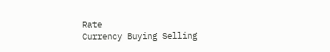Rate
Currency Buying Selling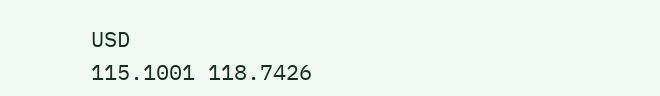USD
115.1001 118.7426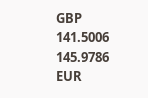GBP
141.5006 145.9786
EUR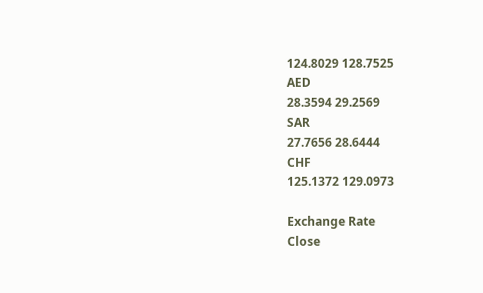124.8029 128.7525
AED
28.3594 29.2569
SAR
27.7656 28.6444
CHF
125.1372 129.0973

Exchange Rate
Close